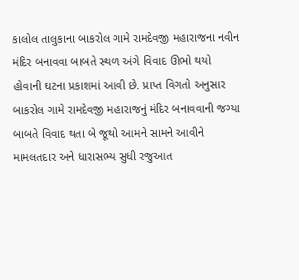કાલોલ તાલુકાના બાકરોલ ગામે રામદેવજી મહારાજના નવીન મંદિર બનાવવા બાબતે સ્થળ અંગે વિવાદ ઊભો થયો હોવાની ઘટના પ્રકાશમાં આવી છે. પ્રાપ્ત વિગતો અનુસાર બાકરોલ ગામે રામદેવજી મહારાજનું મંદિર બનાવવાની જગ્યા બાબતે વિવાદ થતા બે જૂથો આમને સામને આવીને મામલતદાર અને ધારાસભ્ય સુધી રજુઆત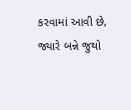કરવામાં આવી છે, જ્યારે બન્ને જુથો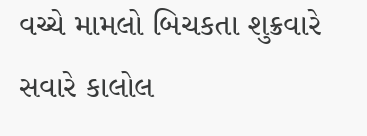વચ્ચે મામલો બિચકતા શુક્રવારે સવારે કાલોલ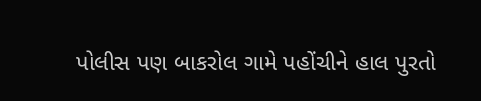પોલીસ પણ બાકરોલ ગામે પહોંચીને હાલ પુરતો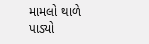મામલો થાળે પાડ્યો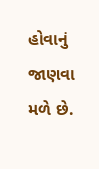હોવાનું જાણવા મળે છે.